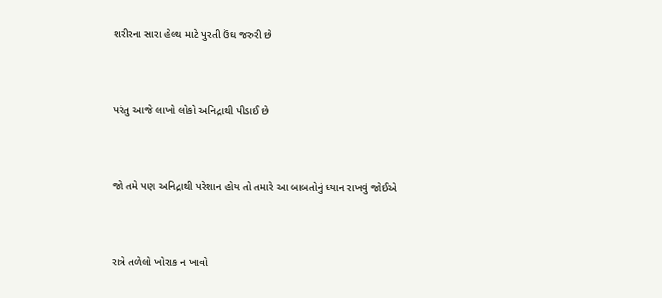શરીરના સારા હેલ્થ માટે પુરતી ઉંઘ જરુરી છે



પરંતુ આજે લાખો લોકો અનિદ્રાથી પીડાઈ છે



જો તમે પણ અનિદ્રાથી પરેશાન હોય તો તમારે આ બાબતોનું ધ્યાન રાખવું જોઈએ



રાત્રે તળેલો ખોરાક ન ખાવો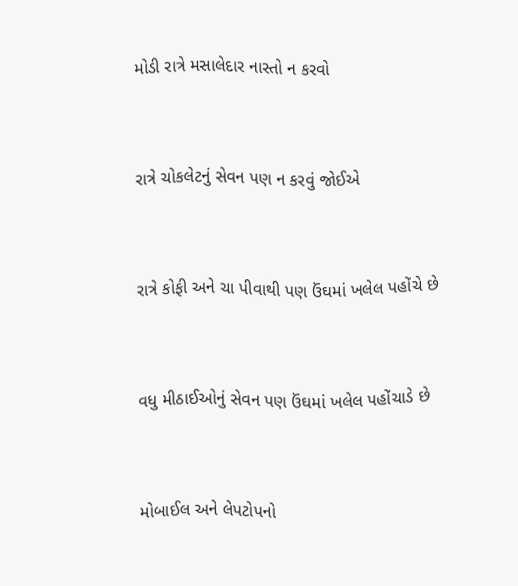મોડી રાત્રે મસાલેદાર નાસ્તો ન કરવો



રાત્રે ચોકલેટનું સેવન પણ ન કરવું જોઈએ



રાત્રે કોફી અને ચા પીવાથી પણ ઉંઘમાં ખલેલ પહોંચે છે



વધુ મીઠાઈઓનું સેવન પણ ઉંઘમાં ખલેલ પહોંચાડે છે



મોબાઈલ અને લેપટોપનો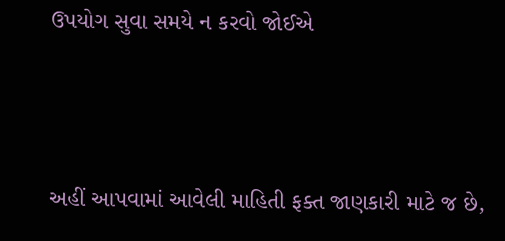ઉપયોગ સુવા સમયે ન કરવો જોઈએ



અહીં આપવામાં આવેલી માહિતી ફક્ત જાણકારી માટે જ છે,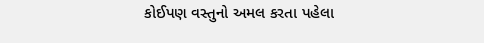કોઈપણ વસ્તુનો અમલ કરતા પહેલા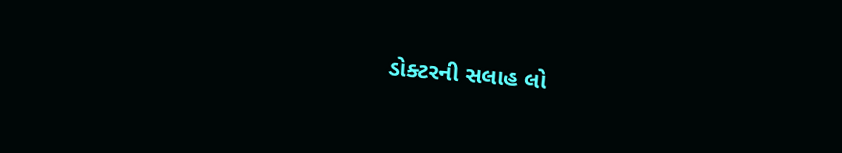ડોક્ટરની સલાહ લો